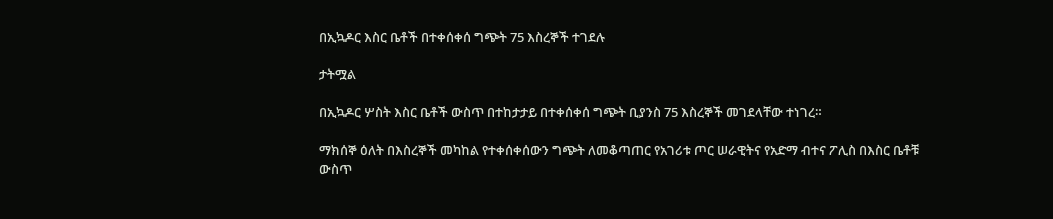በኢኳዶር እስር ቤቶች በተቀሰቀሰ ግጭት 75 እስረኞች ተገደሉ

ታትሟል

በኢኳዶር ሦስት እስር ቤቶች ውስጥ በተከታታይ በተቀሰቀሰ ግጭት ቢያንስ 75 እስረኞች መገደላቸው ተነገረ።

ማክሰኞ ዕለት በእስረኞች መካከል የተቀሰቀሰውን ግጭት ለመቆጣጠር የአገሪቱ ጦር ሠራዊትና የአድማ ብተና ፖሊስ በእስር ቤቶቹ ውስጥ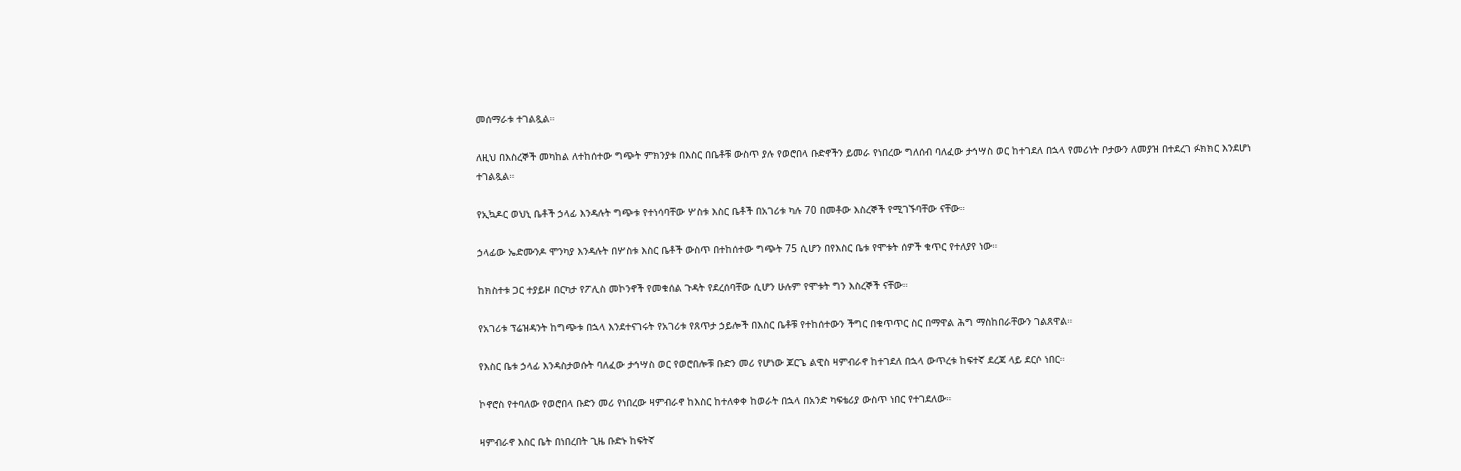መሰማራቱ ተገልጿል።

ለዚህ በእስረኞች መካከል ለተከሰተው ግጭት ምክንያቱ በእስር በቤቶቹ ውስጥ ያሉ የወሮበላ ቡድኖችን ይመራ የነበረው ግለሰብ ባለፈው ታኅሣስ ወር ከተገደለ በኋላ የመሪነት ቦታውን ለመያዝ በተደረገ ፉክክር እንደሆነ ተገልጿል።

የኢኳዶር ወህኒ ቤቶች ኃላፊ እንዳሉት ግጭቱ የተነሳባቸው ሦስቱ እስር ቤቶች በአገሪቱ ካሉ 70 በመቶው እስረኞች የሚገኙባቸው ናቸው።

ኃላፊው ኤድሙንዶ ሞንካያ እንዳሉት በሦስቱ እስር ቤቶች ውስጥ በተከሰተው ግጭት 75 ሲሆን በየእስር ቤቱ የሞቱት ሰዎች ቁጥር የተለያየ ነው።

ከክስተቱ ጋር ተያይዞ በርካታ የፖሊስ መኮንኖች የመቁሰል ጉዳት የደረሰባቸው ሲሆን ሁሉም የሞቱት ግን እስረኞች ናቸው።

የአገሪቱ ፕሬዝዳንት ከግጭቱ በኋላ እንደተናገሩት የአገሪቱ የጸጥታ ኃይሎች በእስር ቤቶቹ የተከሰተውን ችግር በቁጥጥር ስር በማዋል ሕግ ማስከበራቸውን ገልጸዋል።

የእስር ቤቱ ኃላፊ እንዳስታወሱት ባለፈው ታኅሣስ ወር የወሮበሎቹ ቡድን መሪ የሆነው ጆርጌ ልዊስ ዛምብራኖ ከተገደለ በኋላ ውጥረቱ ከፍተኛ ደረጃ ላይ ደርሶ ነበር።

ኮኖሮስ የተባለው የወሮበላ ቡድን መሪ የነበረው ዛምብራኖ ከእስር ከተለቀቀ ከወራት በኋላ በአንድ ካፍቴሪያ ውስጥ ነበር የተገደለው።

ዛምብራኖ እስር ቤት በነበረበት ጊዜ ቡድኑ ከፍትኛ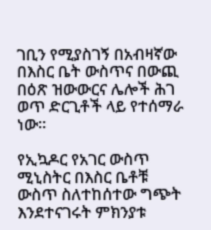ገቢን የሚያስገኝ በአብዛኛው በእስር ቤት ውስጥና በውጪ በዕጽ ዝውውርና ሌሎች ሕገ ወጥ ድርጊቶች ላይ የተሰማራ ነው።

የኢኳዶር የአገር ውስጥ ሚኒስትር በእስር ቤቶቹ ውስጥ ስለተከሰተው ግጭት እንደተናገሩት ምክንያቱ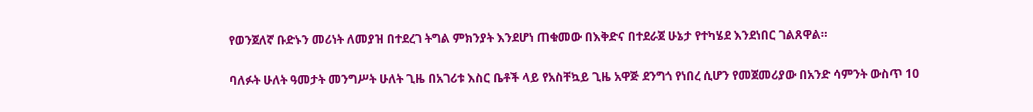የወንጀለኛ ቡድኑን መሪነት ለመያዝ በተደረገ ትግል ምክንያት እንደሆነ ጠቁመው በእቅድና በተደራጀ ሁኔታ የተካሄደ እንደነበር ገልጸዋል።

ባለፉት ሁለት ዓመታት መንግሥት ሁለት ጊዜ በአገሪቱ እስር ቤቶች ላይ የአስቸኳይ ጊዜ አዋጅ ደንግጎ የነበረ ሲሆን የመጀመሪያው በአንድ ሳምንት ውስጥ 10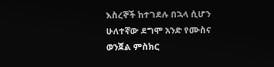እስረኞች ከተገደሉ በኋላ ሲሆን ሁለተኛው ደግሞ አንድ የሙስና ወንጀል ምስክር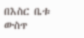በእስር ቤቱ ውስጥ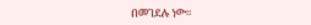በመገደሉ ነው።